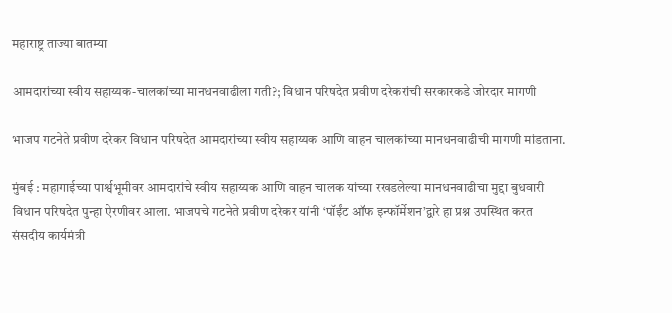महाराष्ट्र ताज्या बातम्या

आमदारांच्या स्वीय सहाय्यक-चालकांच्या मानधनवाढीला गती?; विधान परिषदेत प्रवीण दरेकरांची सरकारकडे जोरदार मागणी

भाजप गटनेते प्रवीण दरेकर विधान परिषदेत आमदारांच्या स्वीय सहाय्यक आणि वाहन चालकांच्या मानधनवाढीची मागणी मांडताना.

मुंबई : महागाईच्या पार्श्वभूमीवर आमदारांचे स्वीय सहाय्यक आणि वाहन चालक यांच्या रखडलेल्या मानधनवाढीचा मुद्दा बुधवारी विधान परिषदेत पुन्हा ऐरणीवर आला. भाजपचे गटनेते प्रवीण दरेकर यांनी ‘पॉईंट ऑफ इन्फॉर्मेशन’द्वारे हा प्रश्न उपस्थित करत संसदीय कार्यमंत्री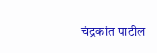चंद्रकांत पाटील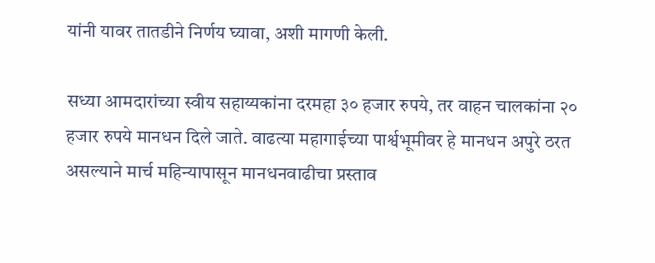यांनी यावर तातडीने निर्णय घ्यावा, अशी मागणी केली.

सध्या आमदारांच्या स्वीय सहाय्यकांना दरमहा ३० हजार रुपये, तर वाहन चालकांना २० हजार रुपये मानधन दिले जाते. वाढत्या महागाईच्या पार्श्वभूमीवर हे मानधन अपुरे ठरत असल्याने मार्च महिन्यापासून मानधनवाढीचा प्रस्ताव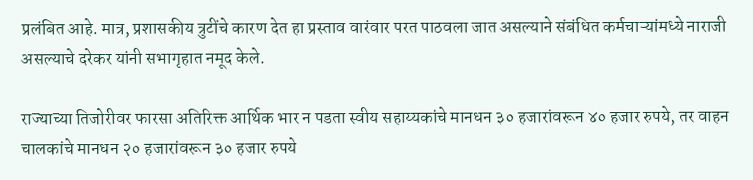प्रलंबित आहे. मात्र, प्रशासकीय त्रुटींचे कारण देत हा प्रस्ताव वारंवार परत पाठवला जात असल्याने संबंधित कर्मचाऱ्यांमध्ये नाराजी असल्याचे दरेकर यांनी सभागृहात नमूद केले.

राज्याच्या तिजोरीवर फारसा अतिरिक्त आर्थिक भार न पडता स्वीय सहाय्यकांचे मानधन ३० हजारांवरून ४० हजार रुपये, तर वाहन चालकांचे मानधन २० हजारांवरून ३० हजार रुपये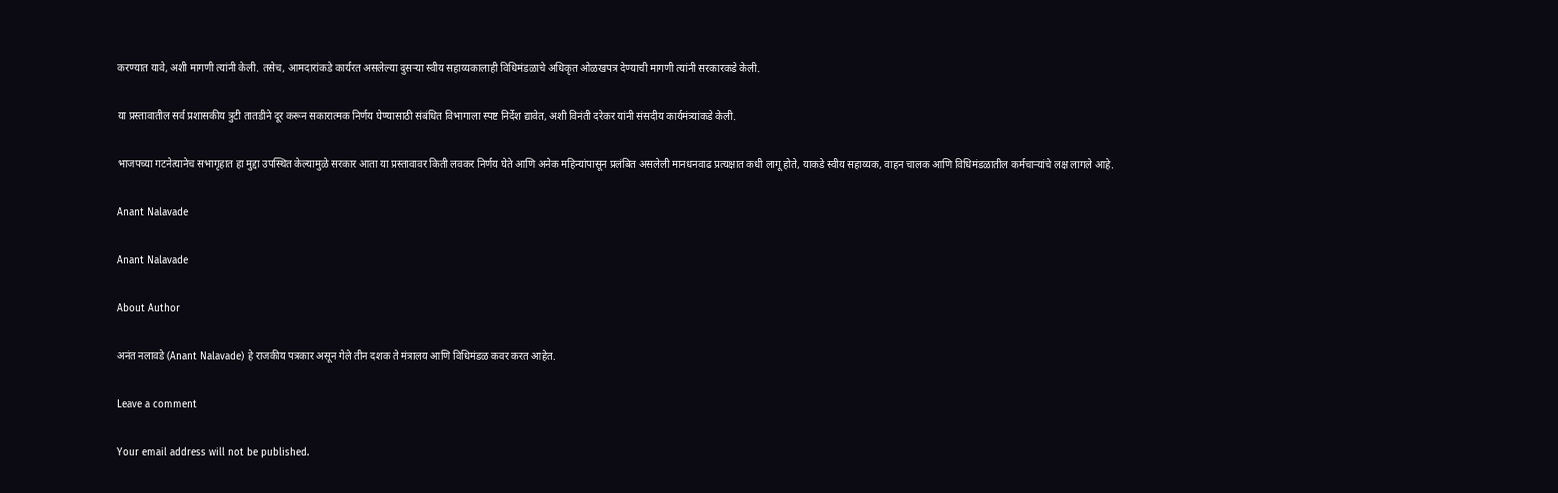करण्यात यावे, अशी मागणी त्यांनी केली. तसेच, आमदारांकडे कार्यरत असलेल्या दुसऱ्या स्वीय सहाय्यकालाही विधिमंडळाचे अधिकृत ओळखपत्र देण्याची मागणी त्यांनी सरकारकडे केली.

या प्रस्तावातील सर्व प्रशासकीय त्रुटी तातडीने दूर करून सकारात्मक निर्णय घेण्यासाठी संबंधित विभागाला स्पष्ट निर्देश द्यावेत, अशी विनंती दरेकर यांनी संसदीय कार्यमंत्र्यांकडे केली.

भाजपच्या गटनेत्यानेच सभागृहात हा मुद्दा उपस्थित केल्यामुळे सरकार आता या प्रस्तावावर किती लवकर निर्णय घेते आणि अनेक महिन्यांपासून प्रलंबित असलेली मानधनवाढ प्रत्यक्षात कधी लागू होते, याकडे स्वीय सहाय्यक, वाहन चालक आणि विधिमंडळातील कर्मचाऱ्यांचे लक्ष लागले आहे.

Anant Nalavade

Anant Nalavade

About Author

अनंत नलावडे (Anant Nalavade) हे राजकीय पत्रकार असून गेले तीन दशक ते मंत्रालय आणि विधिमंडळ कवर करत आहेत.

Leave a comment

Your email address will not be published.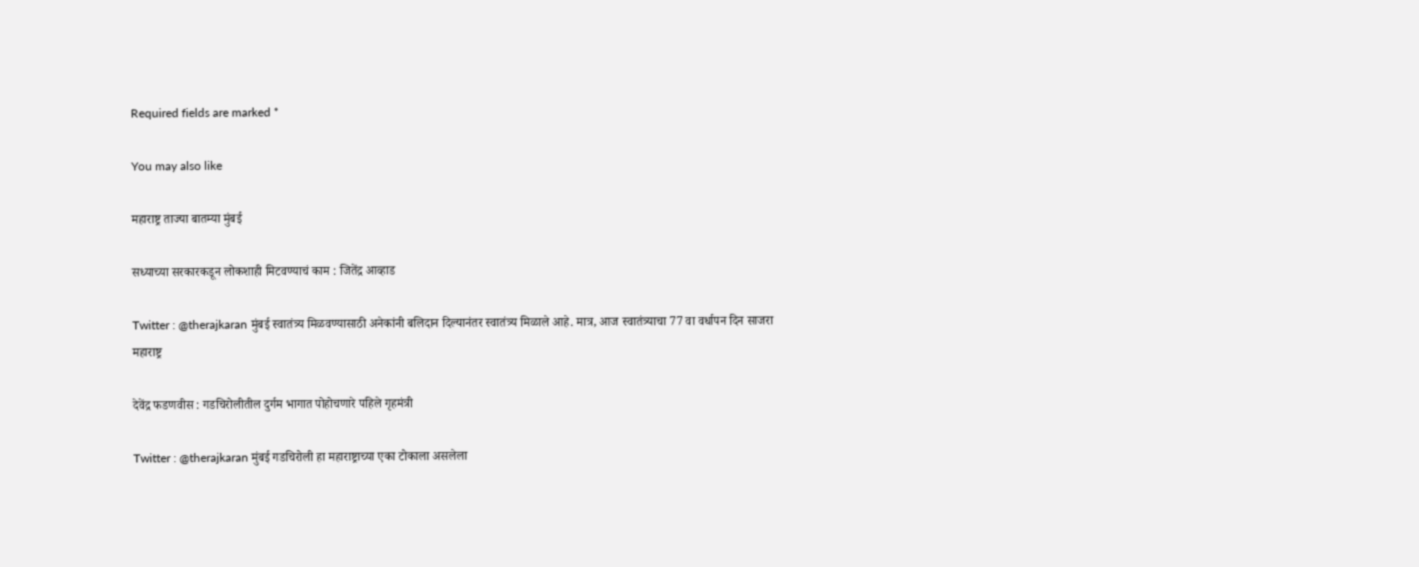Required fields are marked *

You may also like

महाराष्ट्र ताज्या बातम्या मुंबई

सध्याच्या सरकारकडून लोकशाही मिटवण्याचं काम : जितेंद्र आव्हाड

Twitter : @therajkaran मुंबई स्वातंत्र्य मिळवण्यासाठी अनेकांनी बलिदान दिल्यानंतर स्वातंत्र्य मिळाले आहे. मात्र, आज स्वातंत्र्याचा 77 वा वर्धापन दिन साजरा
महाराष्ट्र

देवेंद्र फडणवीस : गडचिरोलीतील दुर्गम भागात पोहोचणारे पहिले गृहमंत्री

Twitter : @therajkaran मुंबई गडचिरोली हा महाराष्ट्राच्या एका टोकाला असलेला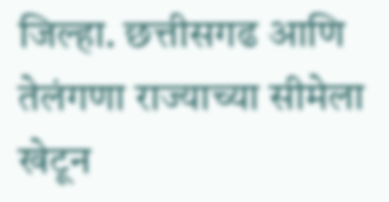जिल्हा. छत्तीसगढ आणि तेलंगणा राज्याच्या सीमेला खेटून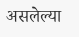असलेल्या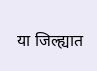या जिल्ह्यात